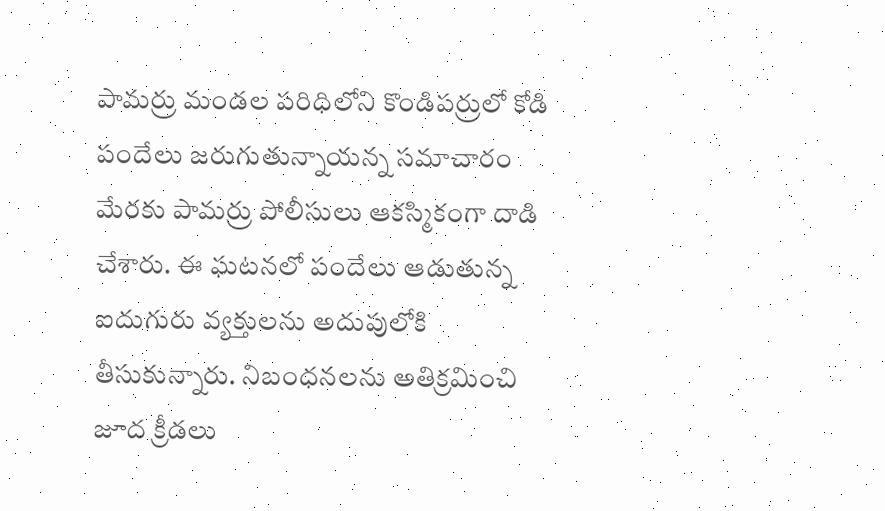పామర్రు మండల పరిధిలోని కొండిపర్రులో కోడి పందేలు జరుగుతున్నాయన్న సమాచారం మేరకు పామర్రు పోలీసులు ఆకస్మికంగా దాడి చేశారు. ఈ ఘటనలో పందేలు ఆడుతున్న ఐదుగురు వ్యక్తులను అదుపులోకి తీసుకున్నారు. నిబంధనలను అతిక్రమించి జూద క్రీడలు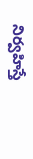నిర్వహిస్తే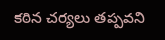కఠిన చర్యలు తప్పవని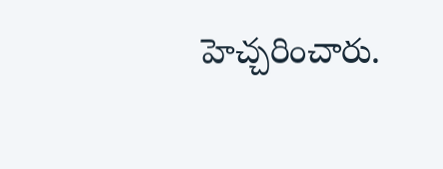హెచ్చరించారు.